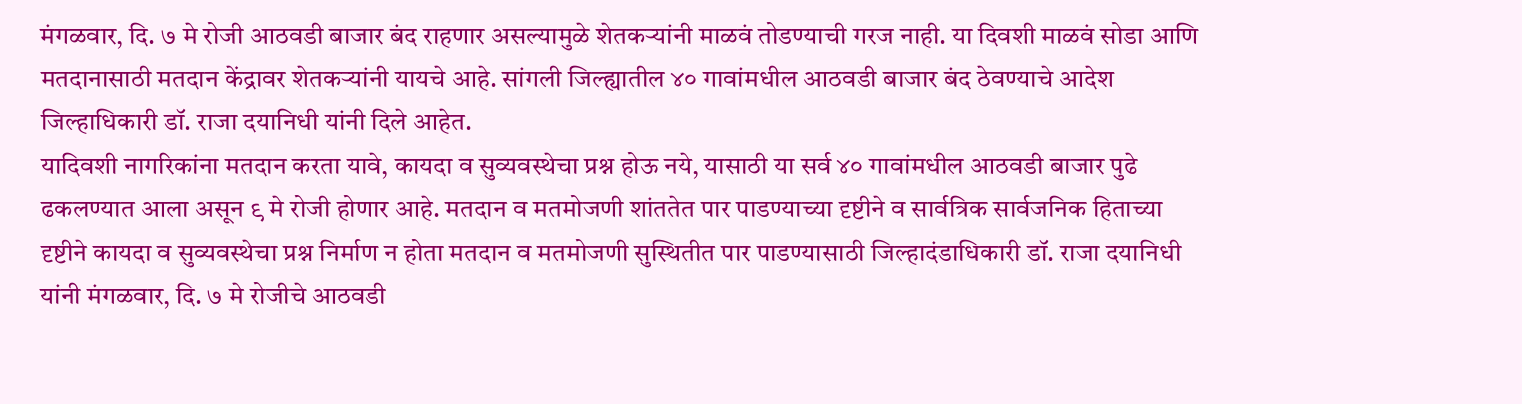मंगळवार, दि. ७ मे रोजी आठवडी बाजार बंद राहणार असल्यामुळे शेतकऱ्यांनी माळवं तोडण्याची गरज नाही. या दिवशी माळवं सोडा आणि मतदानासाठी मतदान केंद्रावर शेतकऱ्यांनी यायचे आहे. सांगली जिल्ह्यातील ४० गावांमधील आठवडी बाजार बंद ठेवण्याचे आदेश जिल्हाधिकारी डॉ. राजा दयानिधी यांनी दिले आहेत.
यादिवशी नागरिकांना मतदान करता यावे, कायदा व सुव्यवस्थेचा प्रश्न होऊ नये, यासाठी या सर्व ४० गावांमधील आठवडी बाजार पुढे ढकलण्यात आला असून ९ मे रोजी होणार आहे. मतदान व मतमोजणी शांततेत पार पाडण्याच्या दृष्टीने व सार्वत्रिक सार्वजनिक हिताच्या दृष्टीने कायदा व सुव्यवस्थेचा प्रश्न निर्माण न होता मतदान व मतमोजणी सुस्थितीत पार पाडण्यासाठी जिल्हादंडाधिकारी डॉ. राजा दयानिधी यांनी मंगळवार, दि. ७ मे रोजीचे आठवडी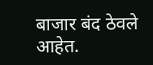बाजार बंद ठेवले आहेत.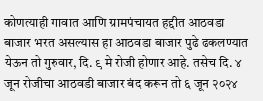कोणत्याही गावात आणि ग्रामपंचायत हद्दीत आठवडा बाजार भरत असल्यास हा आठवडा बाजार पुढे ढकलण्यात येऊन तो गुरुवार, दि. ९ मे रोजी होणार आहे. तसेच दि. ४ जून रोजीचा आठवडी बाजार बंद करून तो ६ जून २०२४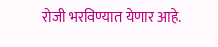रोजी भरविण्यात येणार आहे.